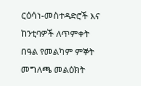ርዕሳነ-መስተዳድሮች እና ከንቲባዎች ለጥምቀት በዓል የመልካም ምኞት መግለጫ መልዕክት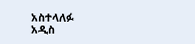አስተላለፉ
አዲስ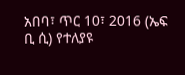አበባ፣ ጥር 10፣ 2016 (ኤፍ ቢ ሲ) የተለያዩ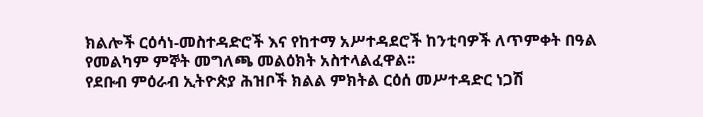ክልሎች ርዕሳነ-መስተዳድሮች እና የከተማ አሥተዳደሮች ከንቲባዎች ለጥምቀት በዓል የመልካም ምኞት መግለጫ መልዕክት አስተላልፈዋል፡፡
የደቡብ ምዕራብ ኢትዮጵያ ሕዝቦች ክልል ምክትል ርዕሰ መሥተዳድር ነጋሽ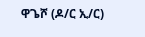ዋጌሾ (ዶ/ር ኢ/ር)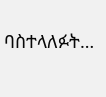ባስተላለፉት…